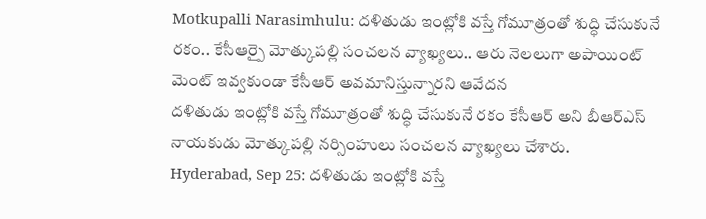Motkupalli Narasimhulu: దళితుడు ఇంట్లోకి వస్తే గోమూత్రంతో శుద్ధి చేసుకునే రకం.. కేసీఆర్పై మోత్కుపల్లి సంచలన వ్యాఖ్యలు.. ఆరు నెలలుగా అపాయింట్ మెంట్ ఇవ్వకుండా కేసీఆర్ అవమానిస్తున్నారని ఆవేదన
దళితుడు ఇంట్లోకి వస్తే గోమూత్రంతో శుద్ధి చేసుకునే రకం కేసీఆర్ అని బీఆర్ఎస్ నాయకుడు మోత్కుపల్లి నర్సింహులు సంచలన వ్యాఖ్యలు చేశారు.
Hyderabad, Sep 25: దళితుడు ఇంట్లోకి వస్తే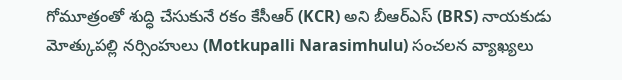గోమూత్రంతో శుద్ధి చేసుకునే రకం కేసీఆర్ (KCR) అని బీఆర్ఎస్ (BRS) నాయకుడు మోత్కుపల్లి నర్సింహులు (Motkupalli Narasimhulu) సంచలన వ్యాఖ్యలు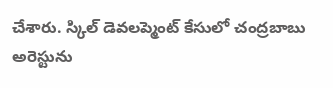చేశారు. స్కిల్ డెవలప్మెంట్ కేసులో చంద్రబాబు అరెస్టును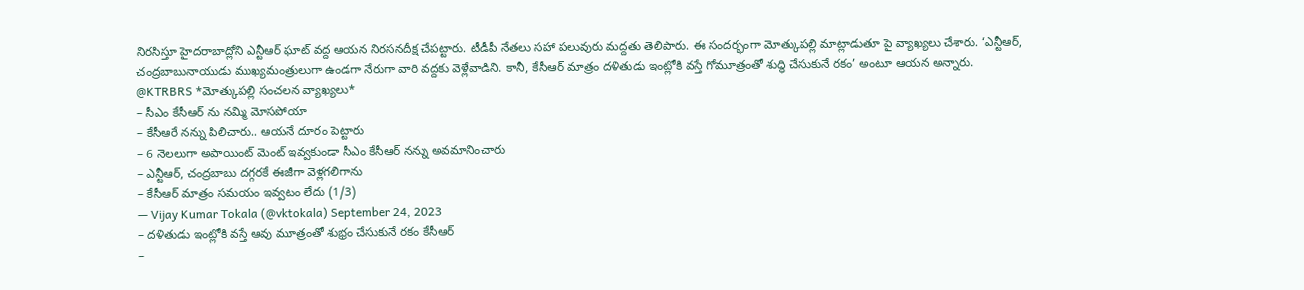నిరసిస్తూ హైదరాబాద్లోని ఎన్టీఆర్ ఘాట్ వద్ద ఆయన నిరసనదీక్ష చేపట్టారు. టీడీపీ నేతలు సహా పలువురు మద్దతు తెలిపారు. ఈ సందర్భంగా మోత్కుపల్లి మాట్లాడుతూ పై వ్యాఖ్యలు చేశారు. ‘ఎన్టీఆర్, చంద్రబాబునాయుడు ముఖ్యమంత్రులుగా ఉండగా నేరుగా వారి వద్దకు వెళ్లేవాడిని. కానీ, కేసీఆర్ మాత్రం దళితుడు ఇంట్లోకి వస్తే గోమూత్రంతో శుద్ధి చేసుకునే రకం’ అంటూ ఆయన అన్నారు.
@KTRBRS *మోత్కుపల్లి సంచలన వ్యాఖ్యలు*
– సీఎం కేసీఆర్ ను నమ్మి మోసపోయా
– కేసీఆరే నన్ను పిలిచారు.. ఆయనే దూరం పెట్టారు
– 6 నెలలుగా అపాయింట్ మెంట్ ఇవ్వకుండా సీఎం కేసీఆర్ నన్ను అవమానించారు
– ఎన్టీఆర్, చంద్రబాబు దగ్గరకే ఈజీగా వెళ్లగలిగాను
– కేసీఆర్ మాత్రం సమయం ఇవ్వటం లేదు (1/3)
— Vijay Kumar Tokala (@vktokala) September 24, 2023
– దళితుడు ఇంట్లోకి వస్తే ఆవు మూత్రంతో శుభ్రం చేసుకునే రకం కేసీఆర్
–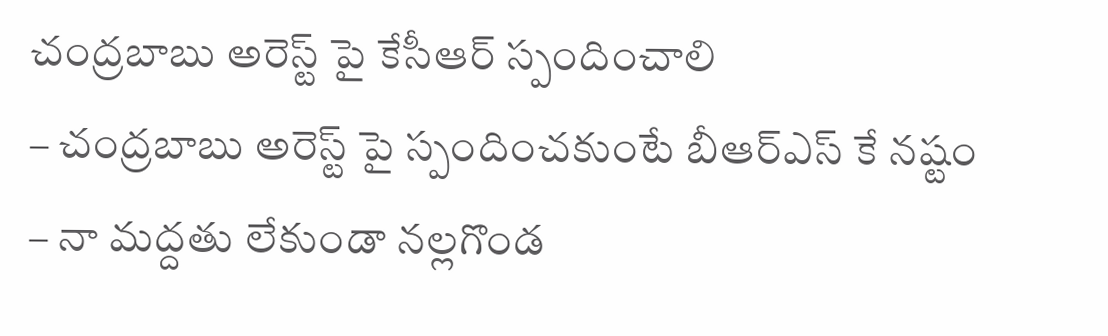చంద్రబాబు అరెస్ట్ పై కేసీఆర్ స్పందించాలి
– చంద్రబాబు అరెస్ట్ పై స్పందించకుంటే బీఆర్ఎస్ కే నష్టం
– నా మద్దతు లేకుండా నల్లగొండ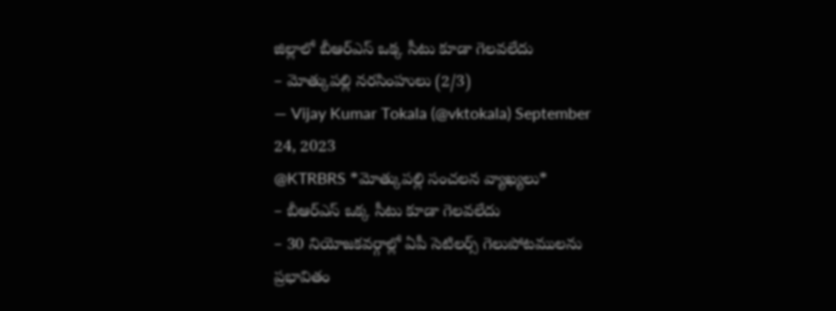జిల్లాలో బీఆర్ఎస్ ఒక్క సీటు కూడా గెలవలేదు
– మోత్కుపల్లి నరసింహులు (2/3)
— Vijay Kumar Tokala (@vktokala) September 24, 2023
@KTRBRS *మోత్కుపల్లి సంచలన వ్యాఖ్యలు*
– బీఆర్ఎస్ ఒక్క సీటు కూడా గెలవలేదు
– 30 నియోజకవర్గాల్లో ఏపీ సెటిలర్స్ గెలుపోటములను ప్రభావితం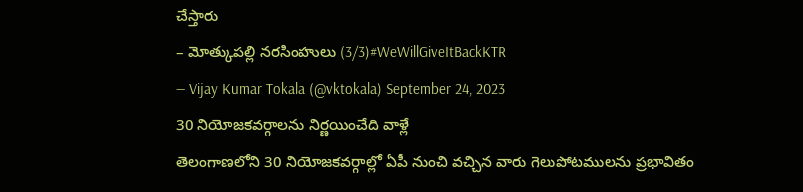చేస్తారు
– మోత్కుపల్లి నరసింహులు (3/3)#WeWillGiveItBackKTR
— Vijay Kumar Tokala (@vktokala) September 24, 2023
30 నియోజకవర్గాలను నిర్ణయించేది వాళ్లే
తెలంగాణలోని 30 నియోజకవర్గాల్లో ఏపీ నుంచి వచ్చిన వారు గెలుపోటములను ప్రభావితం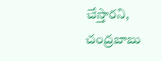చేస్తారని, చంద్రబాబు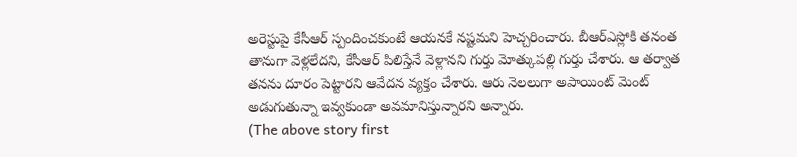అరెస్టుపై కేసీఆర్ స్పందించకుంటే ఆయనకే నష్టమని హెచ్చరించారు. బీఆర్ఎస్లోకి తనంత తానుగా వెళ్లలేదని, కేసీఆర్ పిలిస్తేనే వెళ్లానని గుర్తు మోత్కుపల్లి గుర్తు చేశారు. ఆ తర్వాత తనను దూరం పెట్టారని ఆవేదన వ్యక్తం చేశారు. ఆరు నెలలుగా అపాయింట్ మెంట్ అడుగుతున్నా ఇవ్వకుండా అవమానిస్తున్నారని అన్నారు.
(The above story first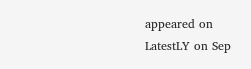appeared on LatestLY on Sep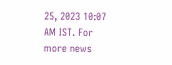25, 2023 10:07 AM IST. For more news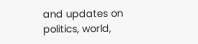and updates on politics, world,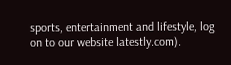sports, entertainment and lifestyle, log on to our website latestly.com).